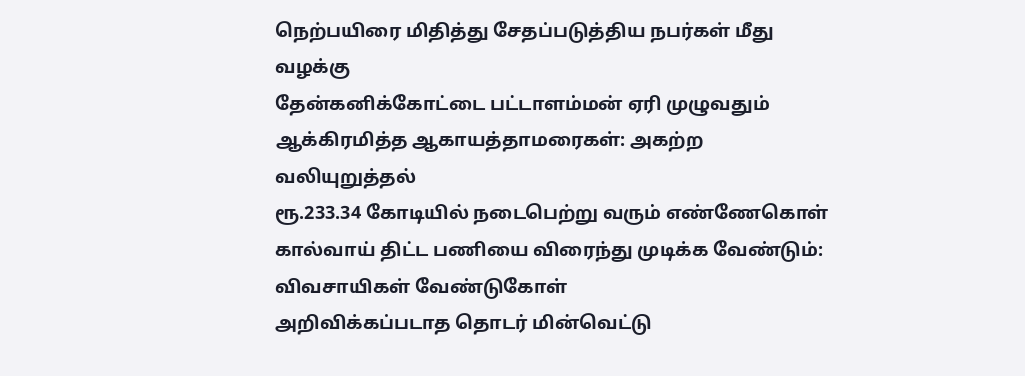நெற்பயிரை மிதித்து சேதப்படுத்திய நபர்கள் மீது வழக்கு
தேன்கனிக்கோட்டை பட்டாளம்மன் ஏரி முழுவதும் ஆக்கிரமித்த ஆகாயத்தாமரைகள்: அகற்ற வலியுறுத்தல்
ரூ.233.34 கோடியில் நடைபெற்று வரும் எண்ணேகொள் கால்வாய் திட்ட பணியை விரைந்து முடிக்க வேண்டும்: விவசாயிகள் வேண்டுகோள்
அறிவிக்கப்படாத தொடர் மின்வெட்டு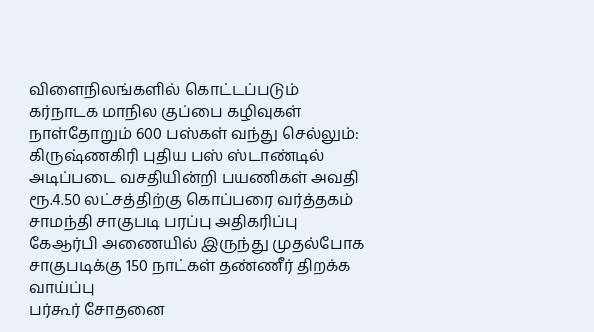விளைநிலங்களில் கொட்டப்படும் கர்நாடக மாநில குப்பை கழிவுகள்
நாள்தோறும் 600 பஸ்கள் வந்து செல்லும்: கிருஷ்ணகிரி புதிய பஸ் ஸ்டாண்டில் அடிப்படை வசதியின்றி பயணிகள் அவதி
ரூ.4.50 லட்சத்திற்கு கொப்பரை வர்த்தகம்
சாமந்தி சாகுபடி பரப்பு அதிகரிப்பு
கேஆர்பி அணையில் இருந்து முதல்போக சாகுபடிக்கு 150 நாட்கள் தண்ணீர் திறக்க வாய்ப்பு
பர்கூர் சோதனை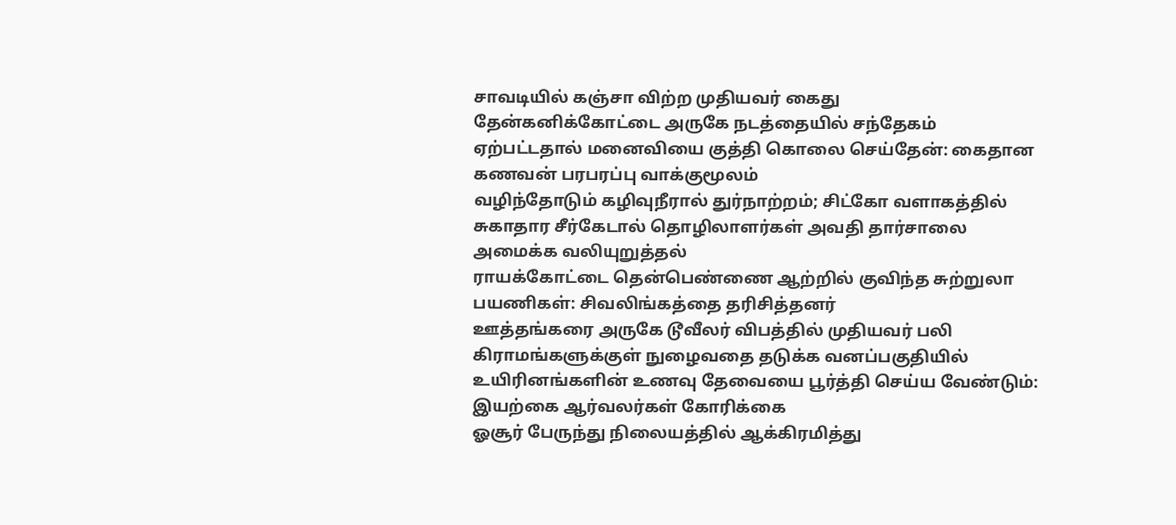சாவடியில் கஞ்சா விற்ற முதியவர் கைது
தேன்கனிக்கோட்டை அருகே நடத்தையில் சந்தேகம் ஏற்பட்டதால் மனைவியை குத்தி கொலை செய்தேன்: கைதான கணவன் பரபரப்பு வாக்குமூலம்
வழிந்தோடும் கழிவுநீரால் துர்நாற்றம்; சிட்கோ வளாகத்தில் சுகாதார சீர்கேடால் தொழிலாளர்கள் அவதி தார்சாலை அமைக்க வலியுறுத்தல்
ராயக்கோட்டை தென்பெண்ணை ஆற்றில் குவிந்த சுற்றுலா பயணிகள்: சிவலிங்கத்தை தரிசித்தனர்
ஊத்தங்கரை அருகே டூவீலர் விபத்தில் முதியவர் பலி
கிராமங்களுக்குள் நுழைவதை தடுக்க வனப்பகுதியில் உயிரினங்களின் உணவு தேவையை பூர்த்தி செய்ய வேண்டும்: இயற்கை ஆர்வலர்கள் கோரிக்கை
ஓசூர் பேருந்து நிலையத்தில் ஆக்கிரமித்து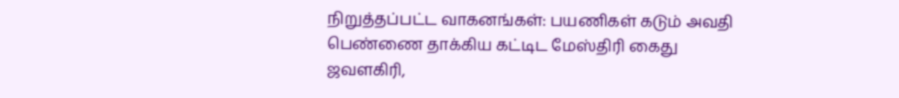நிறுத்தப்பட்ட வாகனங்கள்: பயணிகள் கடும் அவதி
பெண்ணை தாக்கிய கட்டிட மேஸ்திரி கைது
ஜவளகிரி,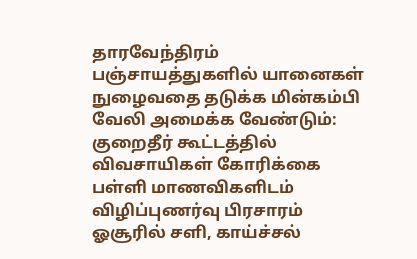தாரவேந்திரம் பஞ்சாயத்துகளில் யானைகள் நுழைவதை தடுக்க மின்கம்பி வேலி அமைக்க வேண்டும்: குறைதீர் கூட்டத்தில் விவசாயிகள் கோரிக்கை
பள்ளி மாணவிகளிடம் விழிப்புணர்வு பிரசாரம்
ஓசூரில் சளி, காய்ச்சல்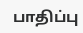பாதிப்பு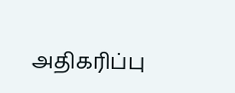அதிகரிப்பு